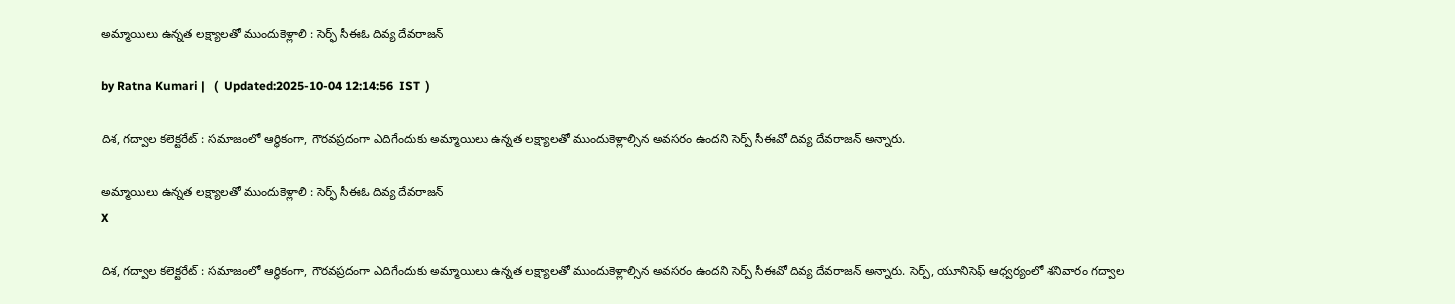అమ్మాయిలు ఉన్న‌త ల‌క్ష్యాల‌తో ముందుకెళ్లాలి : సెర్ఫ్ సీఈఓ దివ్య దేవరాజన్

by Ratna Kumari |   (  Updated:2025-10-04 12:14:56  IST  )

దిశ, గద్వాల కలెక్టరేట్ : సమాజంలో ఆర్థికంగా, గౌరవప్రదంగా ఎదిగేందుకు అమ్మాయిలు ఉన్నత లక్ష్యాలతో ముందుకెళ్లాల్సిన అవసరం ఉందని సెర్ప్ సీఈవో దివ్య దేవరాజన్ అన్నారు.

అమ్మాయిలు ఉన్న‌త ల‌క్ష్యాల‌తో ముందుకెళ్లాలి : సెర్ఫ్ సీఈఓ దివ్య దేవరాజన్
X

దిశ, గద్వాల కలెక్టరేట్ : సమాజంలో ఆర్థికంగా, గౌరవప్రదంగా ఎదిగేందుకు అమ్మాయిలు ఉన్నత లక్ష్యాలతో ముందుకెళ్లాల్సిన అవసరం ఉందని సెర్ప్ సీఈవో దివ్య దేవరాజన్ అన్నారు. సెర్ప్, యూనిసెఫ్ ఆధ్వర్యంలో శనివారం గద్వాల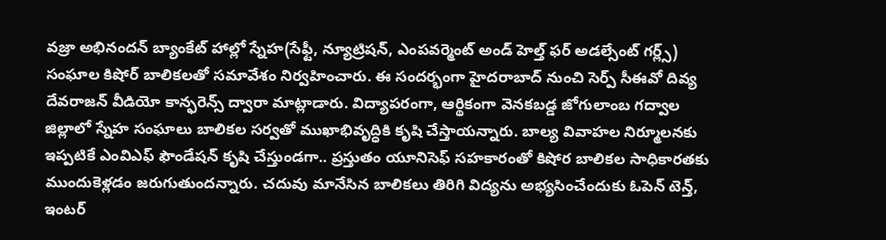వజ్రా అభినందన్ బ్యాంకేట్ హాల్లో స్నేహ(సేఫ్టీ, న్యూట్రిషన్, ఎంపవర్మెంట్ అండ్ హెల్త్ ఫర్ అడల్సేంట్ గర్ల్స్) సంఘాల కిషోర్ బాలికలతో సమావేశం నిర్వహించారు. ఈ సందర్భంగా హైదరాబాద్ నుంచి సెర్ప్ సీఈవో దివ్య దేవరాజన్ వీడియో కాన్ఫరెన్స్ ద్వారా మాట్లాడారు. విద్యాపరంగా, ఆర్థికంగా వెనకబడ్డ జోగులాంబ గద్వాల జిల్లాలో స్నేహ సంఘాలు బాలికల సర్వతో ముఖాభివృద్ధికి కృషి చేస్తాయన్నారు. బాల్య వివాహల నిర్మూలనకు ఇప్పటికే ఎంవిఎఫ్ ఫౌండేషన్ కృషి చేస్తుండగా.. ప్రస్తుతం యూనిసెఫ్ సహకారంతో కిషోర బాలికల సాధికారతకు ముందుకెళ్లడం జరుగుతుందన్నారు. చదువు మానేసిన బాలికలు తిరిగి విద్యను అభ్యసించేందుకు ఓపెన్ టెన్త్, ఇంటర్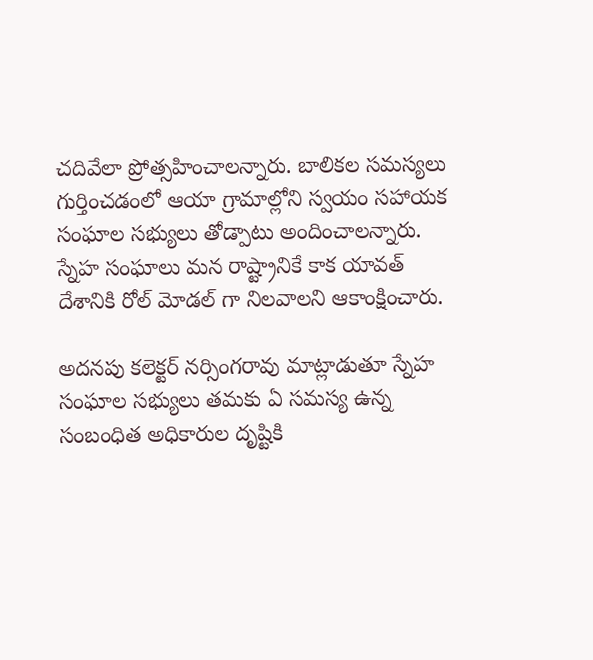చదివేలా ప్రోత్సహించాలన్నారు. బాలికల సమస్యలు గుర్తించడంలో ఆయా గ్రామాల్లోని స్వయం సహాయక సంఘాల సభ్యులు తోడ్పాటు అందించాలన్నారు. స్నేహ సంఘాలు మన రాష్ట్రానికే కాక యావత్ దేశానికి రోల్ మోడల్ గా నిలవాలని ఆకాంక్షించారు.

అదనపు కలెక్టర్ నర్సింగరావు మాట్లాడుతూ స్నేహ సంఘాల సభ్యులు తమకు ఏ సమస్య ఉన్న సంబంధిత అధికారుల దృష్టికి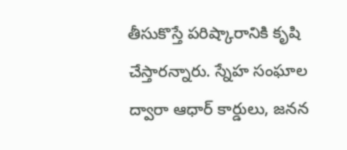తీసుకొస్తే పరిష్కారానికి కృషి చేస్తారన్నారు. స్నేహ సంఘాల ద్వారా ఆధార్ కార్డులు, జనన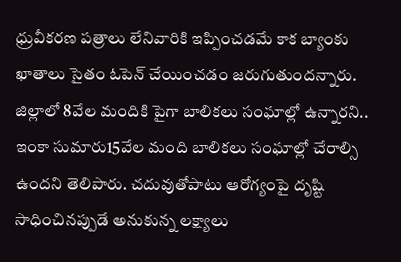ధ్రువీకరణ పత్రాలు లేనివారికి ఇప్పించడమే కాక బ్యాంకు ఖాతాలు సైతం ఓపెన్ చేయించడం జరుగుతుందన్నారు. జిల్లాలో 8వేల మందికి పైగా బాలికలు సంఘాల్లో ఉన్నారని.. ఇంకా సుమారు15వేల మంది బాలికలు సంఘాల్లో చేరాల్సి ఉందని తెలిపారు. చదువుతోపాటు ఆరోగ్యంపై దృష్టి సాధించినప్పుడే అనుకున్న లక్ష్యాలు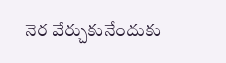నెర వేర్చుకునేందుకు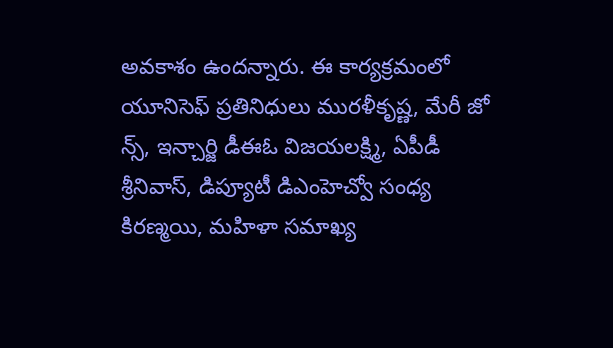అవకాశం ఉందన్నారు. ఈ కార్య‌క్ర‌మంలో యూనిసెఫ్ ప్రతినిధులు మురళీకృష్ణ, మేరీ జో న్స్, ఇన్చార్జి డీఈఓ విజయలక్ష్మి, ఏపీడీ శ్రీనివాస్, డిప్యూటీ డిఎంహెచ్వో సంధ్య కిరణ్మయి, మహిళా సమాఖ్య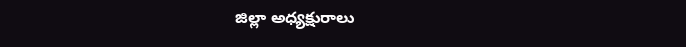జిల్లా అధ్యక్షురాలు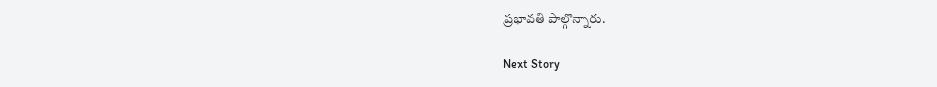ప్రభావతి పాల్గొన్నారు.

Next Story